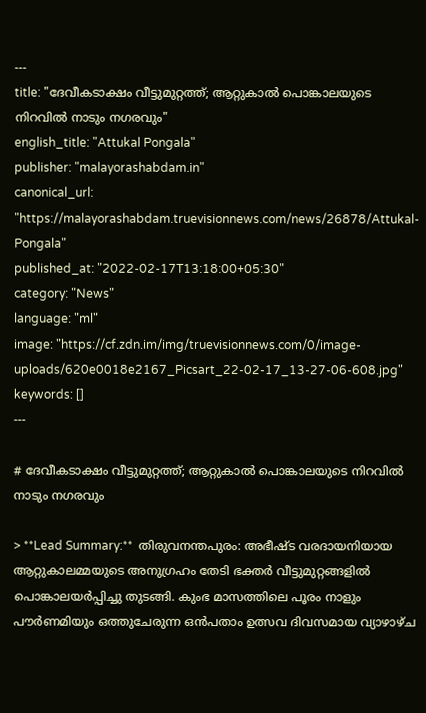---
title: "ദേവീകടാക്ഷം വീട്ടുമുറ്റത്ത്; ആറ്റുകാൽ പൊങ്കാലയുടെ നിറവിൽ നാടും നഗരവും"
english_title: "Attukal Pongala"
publisher: "malayorashabdam.in"
canonical_url: "https://malayorashabdam.truevisionnews.com/news/26878/Attukal-Pongala"
published_at: "2022-02-17T13:18:00+05:30"
category: "News"
language: "ml"
image: "https://cf.zdn.im/img/truevisionnews.com/0/image-uploads/620e0018e2167_Picsart_22-02-17_13-27-06-608.jpg"
keywords: []
---

# ദേവീകടാക്ഷം വീട്ടുമുറ്റത്ത്; ആറ്റുകാൽ പൊങ്കാലയുടെ നിറവിൽ നാടും നഗരവും

> **Lead Summary:**  തിരുവനന്തപുരം: അഭീഷ്ട വരദായനിയായ ആറ്റുകാലമ്മയുടെ അനുഗ്രഹം തേടി ഭക്തർ വീട്ടുമുറ്റങ്ങളിൽ പൊങ്കാലയർപ്പിച്ചു തുടങ്ങി. കുംഭ മാസത്തിലെ പൂരം നാളും പൗർണമിയും ഒത്തുചേരുന്ന ഒൻപതാം ഉത്സവ ദിവസമായ വ്യാഴാഴ്ച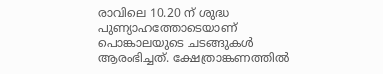രാവിലെ 10.20 ന് ശുദ്ധ പുണ്യാഹത്തോടെയാണ് പൊങ്കാലയുടെ ചടങ്ങുകൾ ആരംഭിച്ചത്. ക്ഷേത്രാങ്കണത്തിൽ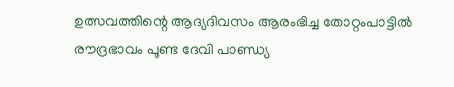ഉത്സവത്തിന്റെ ആദ്യദിവസം ആരംഭിച്ച തോറ്റംപാട്ടിൽ രൗദ്രഭാവം പൂണ്ട ദേവി പാണ്ഡ്യ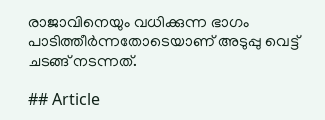രാജാവിനെയും വധിക്കുന്ന ഭാഗം പാടിത്തീർന്നതോടെയാണ് അടുപ്പു വെട്ട് ചടങ്ങ് നടന്നത്.

## Article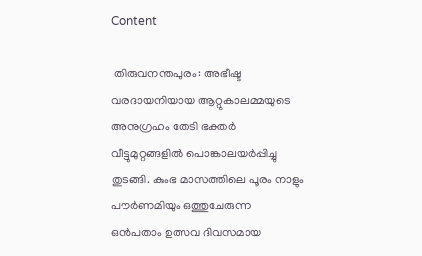Content

 തിരുവനന്തപുരം: അഭീഷ്ട വരദായനിയായ ആറ്റുകാലമ്മയുടെ അനുഗ്രഹം തേടി ഭക്തർ വീട്ടുമുറ്റങ്ങളിൽ പൊങ്കാലയർപ്പിച്ചു തുടങ്ങി. കുംഭ മാസത്തിലെ പൂരം നാളും പൗർണമിയും ഒത്തുചേരുന്ന ഒൻപതാം ഉത്സവ ദിവസമായ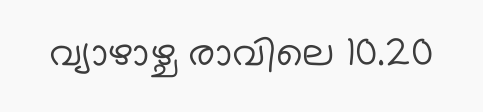വ്യാഴാഴ്ച രാവിലെ 10.20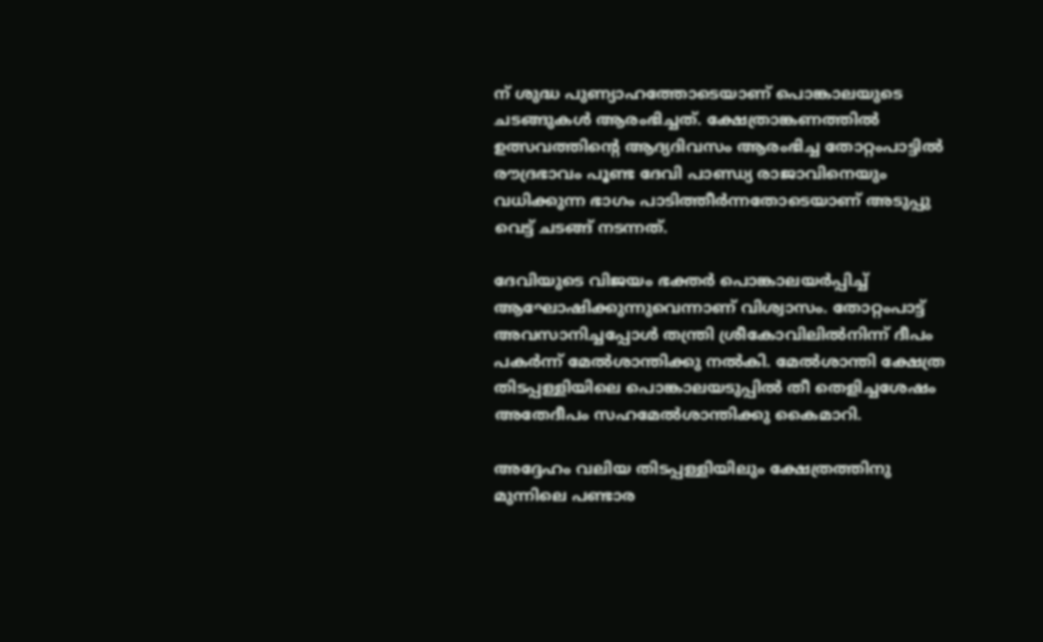ന് ശുദ്ധ പുണ്യാഹത്തോടെയാണ് പൊങ്കാലയുടെ ചടങ്ങുകൾ ആരംഭിച്ചത്. ക്ഷേത്രാങ്കണത്തിൽ ഉത്സവത്തിന്റെ ആദ്യദിവസം ആരംഭിച്ച തോറ്റംപാട്ടിൽ രൗദ്രഭാവം പൂണ്ട ദേവി പാണ്ഡ്യ രാജാവിനെയും വധിക്കുന്ന ഭാഗം പാടിത്തീർന്നതോടെയാണ് അടുപ്പു വെട്ട് ചടങ്ങ് നടന്നത്.

ദേവിയുടെ വിജയം ഭക്തർ പൊങ്കാലയർപ്പിച്ച് ആഘോഷിക്കുന്നുവെന്നാണ് വിശ്വാസം. തോറ്റംപാട്ട് അവസാനിച്ചപ്പോൾ തന്ത്രി ശ്രീകോവിലിൽനിന്ന് ദീപം പകർന്ന് മേൽശാന്തിക്കു നല്‍കി. മേൽശാന്തി ക്ഷേത്ര തിടപ്പള്ളിയിലെ പൊങ്കാലയടുപ്പിൽ തീ തെളിച്ചശേഷം അതേദീപം സഹമേൽശാന്തിക്കു കൈമാറി.

അദ്ദേഹം വലിയ തിടപ്പള്ളിയിലും ക്ഷേത്രത്തിനു മുന്നിലെ പണ്ടാര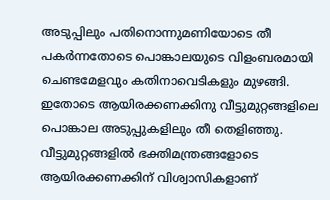അടുപ്പിലും പതിനൊന്നുമണിയോടെ തീ പകർന്നതോടെ പൊങ്കാലയുടെ വിളംബരമായി ചെണ്ടമേളവും കതിനാവെടികളും മുഴങ്ങി. ഇതോടെ ആയിരക്കണക്കിനു വീട്ടുമുറ്റങ്ങളിലെ പൊങ്കാല അടുപ്പുകളിലും തീ തെളിഞ്ഞു. വീട്ടുമുറ്റങ്ങളിൽ ഭക്തിമന്ത്രങ്ങളോടെ ആയിരക്കണക്കിന് വിശ്വാസികളാണ്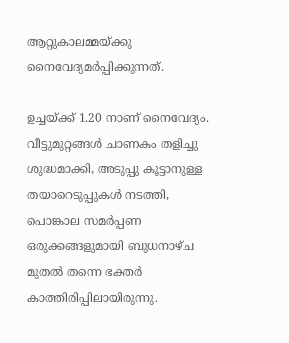ആറ്റുകാലമ്മയ്ക്കു നൈവേദ്യമർപ്പിക്കുന്നത്.

ഉച്ചയ്ക്ക് 1.20 നാണ് നൈവേദ്യം. വീട്ടുമുറ്റങ്ങൾ ചാണകം തളിച്ചു ശുദ്ധമാക്കി, അടുപ്പു കൂട്ടാനുള്ള തയാറെടുപ്പുകൾ നടത്തി, പൊങ്കാല സമർപ്പണ ഒരുക്കങ്ങളുമായി ബുധനാഴ്ച മുതൽ തന്നെ ഭക്തർ കാത്തിരിപ്പിലായിരുന്നു.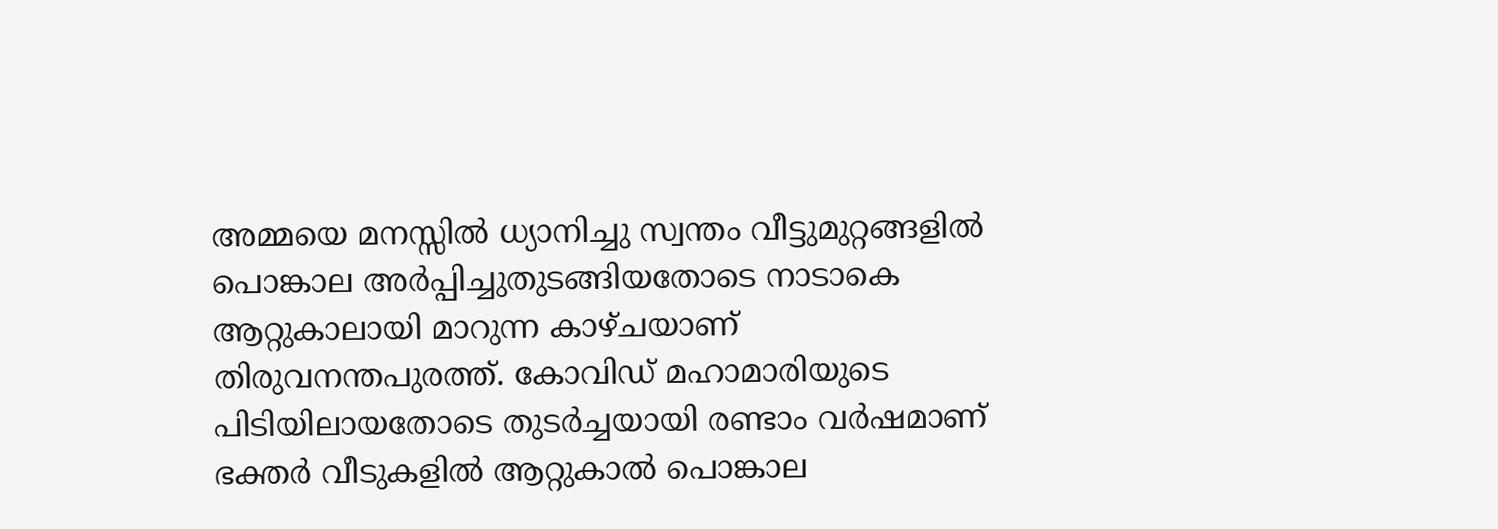അമ്മയെ മനസ്സിൽ ധ്യാനിച്ചു സ്വന്തം വീട്ടുമുറ്റങ്ങളിൽ പൊങ്കാല അർപ്പിച്ചുതുടങ്ങിയതോടെ നാടാകെ ആറ്റുകാലായി മാറുന്ന കാഴ്ചയാണ് തിരുവനന്തപുരത്ത്. കോവിഡ് മഹാമാരിയുടെ പിടിയിലായതോടെ തുടർച്ചയായി രണ്ടാം വർഷമാണ് ഭക്തർ വീടുകളിൽ ആറ്റുകാൽ പൊങ്കാല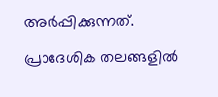അർപ്പിക്കുന്നത്.

പ്രാദേശിക തലങ്ങളിൽ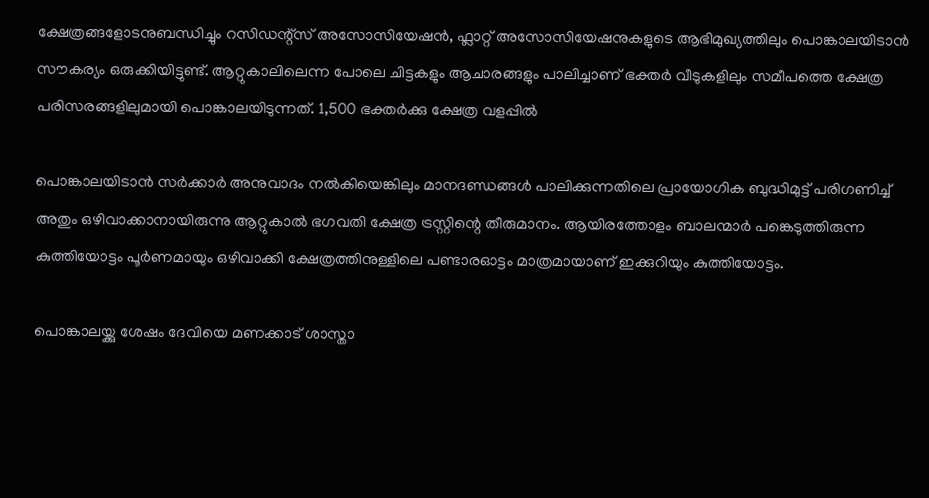ക്ഷേത്രങ്ങളോടനുബന്ധിച്ചും റസിഡന്റ്സ് അസോസിയേഷൻ, ഫ്ലാറ്റ് അസോസിയേഷനുകളുടെ ആഭിമുഖ്യത്തിലും പൊങ്കാലയിടാൻ സൗകര്യം ഒരുക്കിയിട്ടുണ്ട്. ആറ്റുകാലിലെന്ന പോലെ ചിട്ടകളും ആചാരങ്ങളും പാലിച്ചാണ് ഭക്തർ വീടുകളിലും സമീപത്തെ ക്ഷേത്ര പരിസരങ്ങളിലുമായി പൊങ്കാലയിടുന്നത്. 1,500 ഭക്തർക്കു ക്ഷേത്ര വളപ്പിൽ

പൊങ്കാലയിടാൻ സർക്കാർ അനുവാദം നൽകിയെങ്കിലും മാനദണ്ഡങ്ങൾ പാലിക്കുന്നതിലെ പ്രായോഗിക ബുദ്ധിമുട്ട് പരിഗണിച്ച് അതും ഒഴിവാക്കാനായിരുന്നു ആറ്റുകാൽ ഭഗവതി ക്ഷേത്ര ട്രസ്റ്റിന്റെ തീരുമാനം. ആയിരത്തോളം ബാലന്മാർ പങ്കെടുത്തിരുന്ന കുത്തിയോട്ടം പൂർണമായും ഒഴിവാക്കി ക്ഷേത്രത്തിനുള്ളിലെ പണ്ടാരഓട്ടം മാത്രമായാണ് ഇക്കുറിയും കുത്തിയോട്ടം.

പൊങ്കാലയ്ക്കു ശേഷം ദേവിയെ മണക്കാട് ശാസ്താ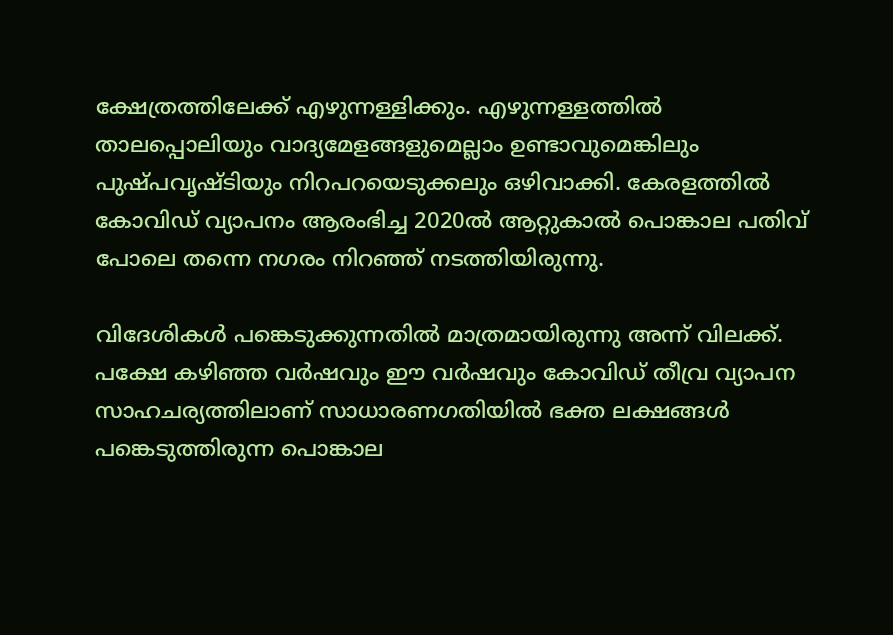ക്ഷേത്രത്തിലേക്ക് എഴുന്നള്ളിക്കും. എഴുന്നള്ളത്തിൽ താലപ്പൊലിയും വാദ്യമേളങ്ങളുമെല്ലാം ഉണ്ടാവുമെങ്കിലും പുഷ്പവൃഷ്ടിയും നിറപറയെടുക്കലും ഒഴിവാക്കി. കേരളത്തിൽ കോവിഡ് വ്യാപനം ആരംഭിച്ച 2020ൽ ആറ്റുകാൽ പൊങ്കാല പതിവ് പോലെ തന്നെ നഗരം നിറഞ്ഞ് നടത്തിയിരുന്നു.

വിദേശികൾ പങ്കെടുക്കുന്നതിൽ മാത്രമായിരുന്നു അന്ന് വിലക്ക്. പക്ഷേ കഴിഞ്ഞ വർഷവും ഈ വർഷവും കോവിഡ് തീവ്ര വ്യാപന സാഹചര്യത്തിലാണ് സാധാരണഗതിയിൽ ഭക്ത ലക്ഷങ്ങൾ പങ്കെടുത്തിരുന്ന പൊങ്കാല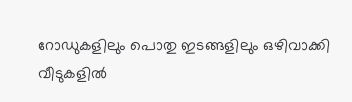റോഡുകളിലും പൊതു ഇടങ്ങളിലും ഒഴിവാക്കി വീടുകളിൽ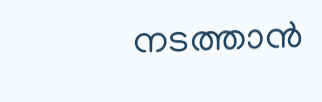നടത്താൻ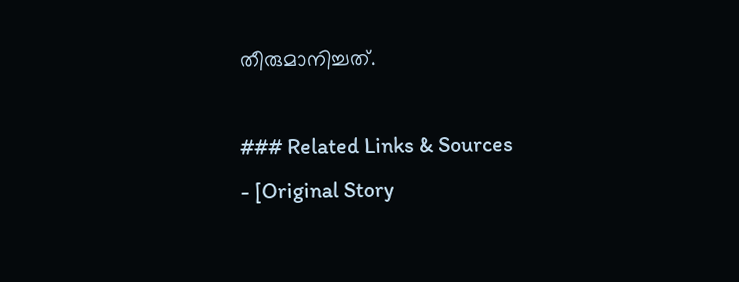തീരുമാനിച്ചത്.

### Related Links & Sources
- [Original Story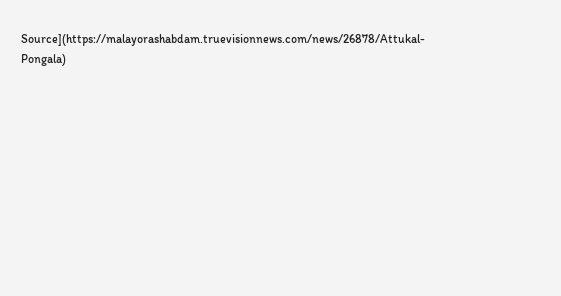Source](https://malayorashabdam.truevisionnews.com/news/26878/Attukal-Pongala)